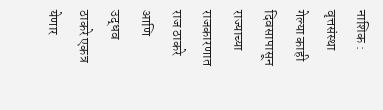नाशिक : वृत्तसंस्था
गेल्या काही दिवसापासून राज्याच्या राजकारणात राज ठाकरे आणि उद्धव ठाकरे एकत्र येणार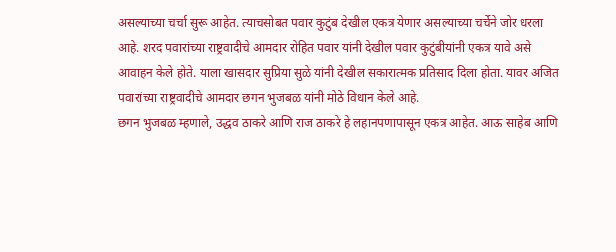असल्याच्या चर्चा सुरू आहेत. त्याचसोबत पवार कुटुंब देखील एकत्र येणार असल्याच्या चर्चेने जोर धरला आहे. शरद पवारांच्या राष्ट्रवादीचे आमदार रोहित पवार यांनी देखील पवार कुटुंबीयांनी एकत्र यावे असे आवाहन केले होते. याला खासदार सुप्रिया सुळे यांनी देखील सकारात्मक प्रतिसाद दिला होता. यावर अजित पवारांच्या राष्ट्रवादीचे आमदार छगन भुजबळ यांनी मोठे विधान केले आहे.
छगन भुजबळ म्हणाले, उद्धव ठाकरे आणि राज ठाकरे हे लहानपणापासून एकत्र आहेत. आऊ साहेब आणि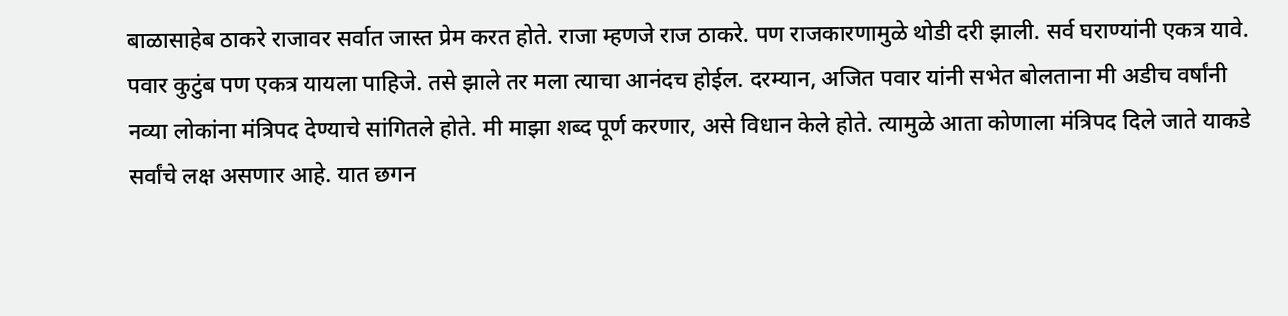बाळासाहेब ठाकरे राजावर सर्वात जास्त प्रेम करत होते. राजा म्हणजे राज ठाकरे. पण राजकारणामुळे थोडी दरी झाली. सर्व घराण्यांनी एकत्र यावे. पवार कुटुंब पण एकत्र यायला पाहिजे. तसे झाले तर मला त्याचा आनंदच होईल. दरम्यान, अजित पवार यांनी सभेत बोलताना मी अडीच वर्षांनी नव्या लोकांना मंत्रिपद देण्याचे सांगितले होते. मी माझा शब्द पूर्ण करणार, असे विधान केले होते. त्यामुळे आता कोणाला मंत्रिपद दिले जाते याकडे सर्वांचे लक्ष असणार आहे. यात छगन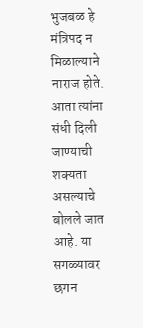भुजबळ हे मंत्रिपद न मिळाल्याने नाराज होते. आता त्यांना संधी दिली जाण्याची शक्यता असल्याचे बोलले जात आहे. या सगळ्यावर छगन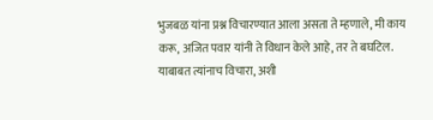भुजबळ यांना प्रश्न विचारण्यात आला असता ते म्हणाले, मी काय करू, अजित पवार यांनी ते विधान केले आहे, तर ते बघटिल. याबाबत त्यांनाच विचारा, अशी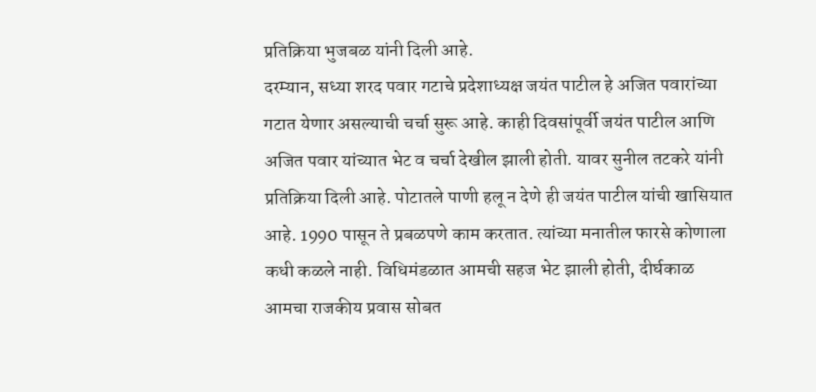प्रतिक्रिया भुजबळ यांनी दिली आहे.
दरम्यान, सध्या शरद पवार गटाचे प्रदेशाध्यक्ष जयंत पाटील हे अजित पवारांच्या गटात येणार असल्याची चर्चा सुरू आहे. काही दिवसांपूर्वी जयंत पाटील आणि अजित पवार यांच्यात भेट व चर्चा देखील झाली होती. यावर सुनील तटकरे यांनी प्रतिक्रिया दिली आहे. पोटातले पाणी हलू न देणे ही जयंत पाटील यांची खासियात आहे. 1990 पासून ते प्रबळपणे काम करतात. त्यांच्या मनातील फारसे कोणाला कधी कळले नाही. विधिमंडळात आमची सहज भेट झाली होती, दीर्घकाळ आमचा राजकीय प्रवास सोबत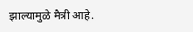झाल्यामुळे मैत्री आहे.